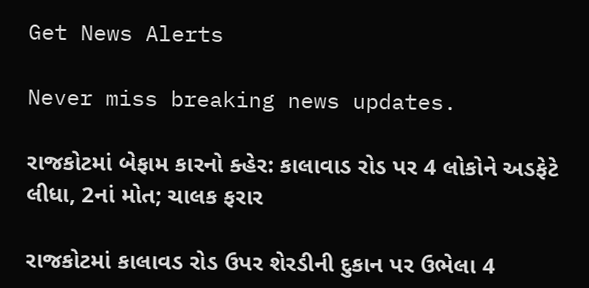Get News Alerts

Never miss breaking news updates.

રાજકોટમાં બેફામ કારનો ક્હેર: કાલાવાડ રોડ પર 4 લોકોને અડફેટે લીધા, 2નાં મોત; ચાલક ફરાર

રાજકોટમાં કાલાવડ રોડ ઉપર શેરડીની દુકાન પર ઉભેલા 4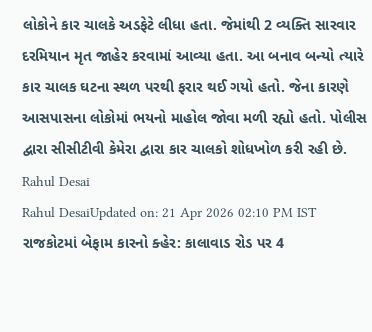લોકોને કાર ચાલકે અડફેટે લીધા હતા. જેમાંથી 2 વ્યક્તિ સારવાર દરમિયાન મૃત જાહેર કરવામાં આવ્યા હતા. આ બનાવ બન્યો ત્યારે કાર ચાલક ઘટના સ્થળ પરથી ફરાર થઈ ગયો હતો. જેના કારણે આસપાસના લોકોમાં ભયનો માહોલ જોવા મળી રહ્યો હતો. પોલીસ દ્વારા સીસીટીવી કેમેરા દ્વારા કાર ચાલકો શોધખોળ કરી રહી છે.
Rahul Desai
Rahul DesaiUpdated on: 21 Apr 2026 02:10 PM IST
રાજકોટમાં બેફામ કારનો ક્હેર: કાલાવાડ રોડ પર 4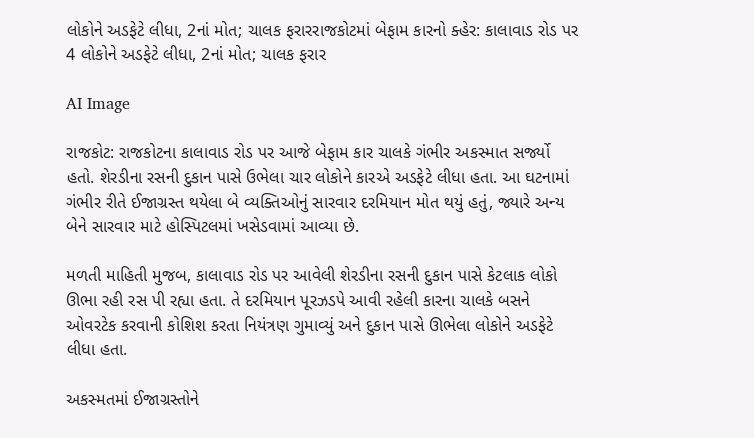લોકોને અડફેટે લીધા, 2નાં મોત; ચાલક ફરારરાજકોટમાં બેફામ કારનો ક્હેર: કાલાવાડ રોડ પર 4 લોકોને અડફેટે લીધા, 2નાં મોત; ચાલક ફરાર

AI Image

રાજકોટ: રાજકોટના કાલાવાડ રોડ પર આજે બેફામ કાર ચાલકે ગંભીર અકસ્માત સર્જ્યો હતો. શેરડીના રસની દુકાન પાસે ઉભેલા ચાર લોકોને કારએ અડફેટે લીધા હતા. આ ઘટનામાં ગંભીર રીતે ઈજાગ્રસ્ત થયેલા બે વ્યક્તિઓનું સારવાર દરમિયાન મોત થયું હતું, જ્યારે અન્ય બેને સારવાર માટે હોસ્પિટલમાં ખસેડવામાં આવ્યા છે.

મળતી માહિતી મુજબ, કાલાવાડ રોડ પર આવેલી શેરડીના રસની દુકાન પાસે કેટલાક લોકો ઊભા રહી રસ પી રહ્યા હતા. તે દરમિયાન પૂરઝડપે આવી રહેલી કારના ચાલકે બસને ઓવરટેક કરવાની કોશિશ કરતા નિયંત્રણ ગુમાવ્યું અને દુકાન પાસે ઊભેલા લોકોને અડફેટે લીધા હતા.

અકસ્મતમાં ઈજાગ્રસ્તોને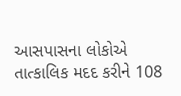આસપાસના લોકોએ તાત્કાલિક મદદ કરીને 108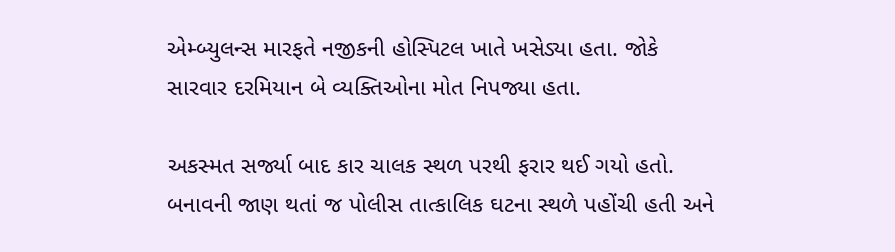એમ્બ્યુલન્સ મારફતે નજીકની હોસ્પિટલ ખાતે ખસેડ્યા હતા. જોકે સારવાર દરમિયાન બે વ્યક્તિઓના મોત નિપજ્યા હતા.

અકસ્મત સર્જ્યા બાદ કાર ચાલક સ્થળ પરથી ફરાર થઈ ગયો હતો. બનાવની જાણ થતાં જ પોલીસ તાત્કાલિક ઘટના સ્થળે પહોંચી હતી અને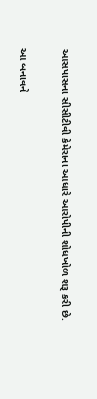આસપાસના સીસીટીવી કેમેરાના આધારે આરોપીની શોધખોળ શરૂ કરી છે.

આ બનાવને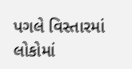પગલે વિસ્તારમાં લોકોમાં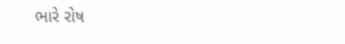ભારે રોષ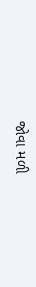જોવા મળી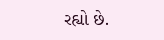રહ્યો છે.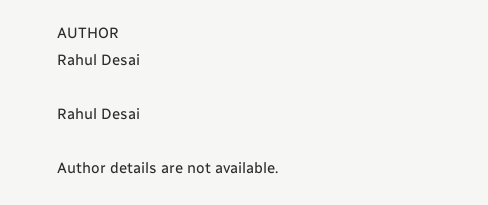AUTHOR
Rahul Desai

Rahul Desai

Author details are not available.